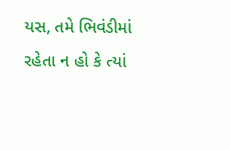યસ, તમે ભિવંડીમાં રહેતા ન હો કે ત્યાં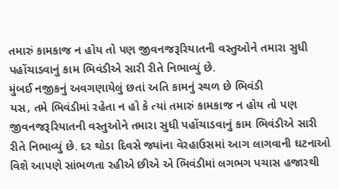તમારું કામકાજ ન હોય તો પણ જીવનજરૂરિયાતની વસ્તુઓને તમારા સુધી પહોંચાડવાનું કામ ભિવંડીએ સારી રીતે નિભાવ્યું છે.
મુંબઈ નજીકનું અવગણાયેલું છતાં અતિ કામનું સ્થળ છે ભિવંડી
યસ, તમે ભિવંડીમાં રહેતા ન હો કે ત્યાં તમારું કામકાજ ન હોય તો પણ જીવનજરૂરિયાતની વસ્તુઓને તમારા સુધી પહોંચાડવાનું કામ ભિવંડીએ સારી રીતે નિભાવ્યું છે. દર થોડા દિવસે જ્યાંના વેરહાઉસમાં આગ લાગવાની ઘટનાઓ વિશે આપણે સાંભળતા રહીએ છીએ એ ભિવંડીમાં લગભગ પચાસ હજારથી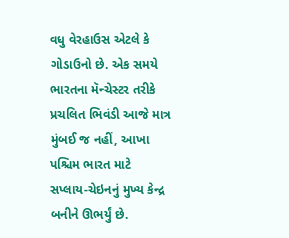વધુ વેરહાઉસ એટલે કે ગોડાઉનો છે. એક સમયે ભારતના મૅન્ચેસ્ટર તરીકે પ્રચલિત ભિવંડી આજે માત્ર મુંબઈ જ નહીં, આખા પશ્ચિમ ભારત માટે સપ્લાય-ચેઇનનું મુખ્ય કેન્દ્ર બનીને ઊભર્યું છે.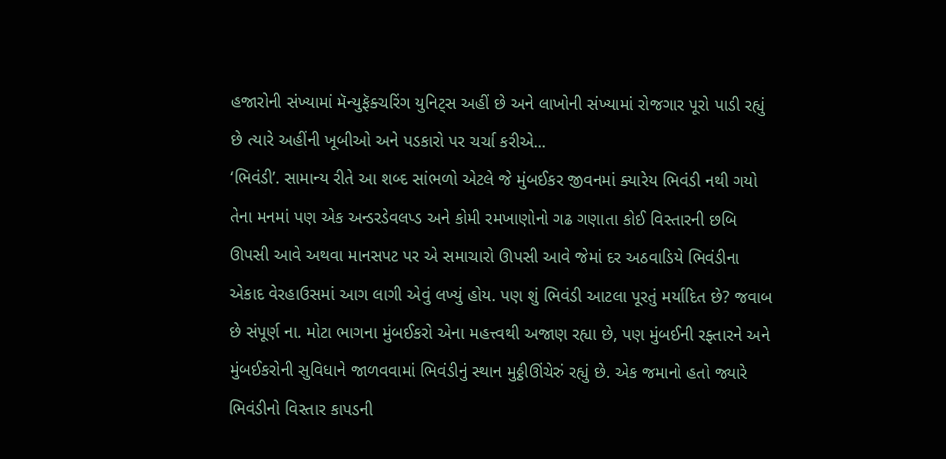હજારોની સંખ્યામાં મૅન્યુફૅક્ચરિંગ યુનિટ્સ અહીં છે અને લાખોની સંખ્યામાં રોજગાર પૂરો પાડી રહ્યું છે ત્યારે અહીંની ખૂબીઓ અને પડકારો પર ચર્ચા કરીએ...
‘ભિવંડી’. સામાન્ય રીતે આ શબ્દ સાંભળો એટલે જે મુંબઈકર જીવનમાં ક્યારેય ભિવંડી નથી ગયો તેના મનમાં પણ એક અન્ડરડેવલપ્ડ અને કોમી રમખાણોનો ગઢ ગણાતા કોઈ વિસ્તારની છબિ ઊપસી આવે અથવા માનસપટ પર એ સમાચારો ઊપસી આવે જેમાં દર અઠવાડિયે ભિવંડીના એકાદ વેરહાઉસમાં આગ લાગી એવું લખ્યું હોય. પણ શું ભિવંડી આટલા પૂરતું મર્યાદિત છે? જવાબ છે સંપૂર્ણ ના. મોટા ભાગના મુંબઈકરો એના મહત્ત્વથી અજાણ રહ્યા છે, પણ મુંબઈની રફ્તારને અને મુંબઈકરોની સુવિધાને જાળવવામાં ભિવંડીનું સ્થાન મુઠ્ઠીઊંચેરું રહ્યું છે. એક જમાનો હતો જ્યારે ભિવંડીનો વિસ્તાર કાપડની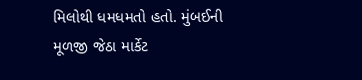મિલોથી ધમધમતો હતો. મુંબઈની મૂળજી જેઠા માર્કેટ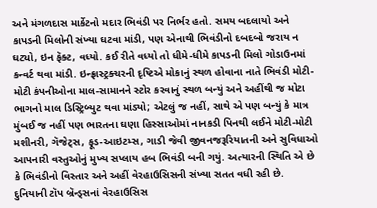અને મંગળદાસ માર્કેટનો મદાર ભિવંડી પર નિર્ભર હતો. સમય બદલાયો અને કાપડની મિલોની સંખ્યા ઘટવા માંડી, પણ એનાથી ભિવંડીનો દબદબો જરાય ન ઘટ્યો, ઇન ફૅક્ટ, વધ્યો. કઈ રીતે વધ્યો તો ધીમે-ધીમે કાપડની મિલો ગોડાઉનમાં કન્વર્ટ થવા માંડી. ઇન્ફ્રાસ્ટ્રક્ચરની દૃષ્ટિએ મોકાનું સ્થળ હોવાના નાતે ભિવંડી મોટી-મોટી કંપનીઓના માલ-સામાનને સ્ટોર કરવાનું સ્થળ બન્યું અને અહીંથી જ મોટા ભાગનો માલ ડિસ્ટ્રિબ્યુટ થવા માંડ્યો; એટલું જ નહીં, સાથે એ પણ બન્યું કે માત્ર મુંબઈ જ નહીં પણ ભારતના ઘણા હિસ્સાઓમાં નાનકડી પિનથી લઈને મોટી-મોટી મશીનરી, ગૅજેટ્સ, ફૂડ-આઇટમ્સ, ગાડી જેવી જીવનજરૂરિયાતની અને સુવિધાઓ આપનારી વસ્તુઓનું મુખ્ય સપ્લાય હબ ભિવંડી બની ગયું. અત્યારની સ્થિતિ એ છે કે ભિવંડીનો વિસ્તાર અને અહીં વેરહાઉસિસની સંખ્યા સતત વધી રહી છે. દુનિયાની ટૉપ બ્રૅન્ડ્સનાં વેરહાઉસિસ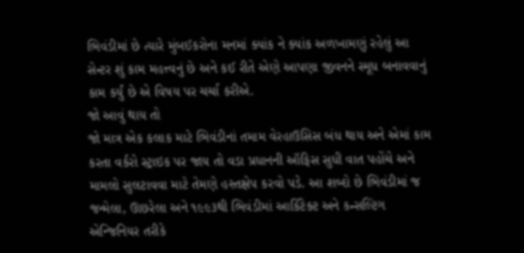ભિવંડીમાં છે ત્યારે મુંબઈકરોના મનમાં ક્યાંક ને ક્યાંક અળખામણું રહેલું આ સેન્ટર શું કામ મહત્ત્વનું છે અને કઈ રીતે એણે આપણા જીવનને સ્મૂધ બનાવવાનું કામ કર્યું છે એ વિષય પર ચર્ચા કરીએ.
જો આવું થાય તો
જો માત્ર એક કલાક માટે ભિવંડીનાં તમામ વેરહાઉસિસ બંધ થાય અને એમાં કામ કરતા વર્કરો સ્ટ્રાઇક પર જાય તો વડા પ્રધાનની ઑફિસ સુધી વાત પહોંચે અને મામલો સુલટાવવા માટે તેમણે હસ્તક્ષેપ કરવો પડે. આ શબ્દો છે ભિવંડીમાં જ જન્મેલા, ઊછરેલા અને ૧૯૯૩થી ભિવંડીમાં આર્કિટેક્ટ અને કન્સલ્ટિંગ એન્જિનિયર તરીકે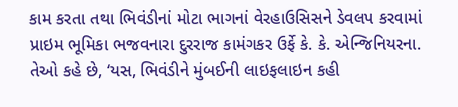કામ કરતા તથા ભિવંડીનાં મોટા ભાગનાં વેરહાઉસિસને ડેવલપ કરવામાં પ્રાઇમ ભૂમિકા ભજવનારા દુરરાજ કામંગકર ઉર્ફે કે. કે. એન્જિનિયરના. તેઓ કહે છે, ‘યસ, ભિવંડીને મુંબઈની લાઇફલાઇન કહી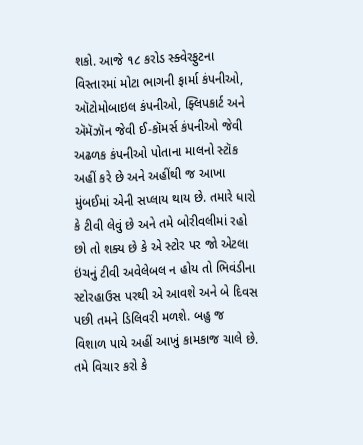શકો. આજે ૧૮ કરોડ સ્ક્વેરફુટના વિસ્તારમાં મોટા ભાગની ફાર્મા કંપનીઓ, ઑટોમોબાઇલ કંપનીઓ, ફ્લિપકાર્ટ અને ઍમૅઝૉન જેવી ઈ-કૉમર્સ કંપનીઓ જેવી અઢળક કંપનીઓ પોતાના માલનો સ્ટૉક અહીં કરે છે અને અહીંથી જ આખા મુંબઈમાં એની સપ્લાય થાય છે. તમારે ધારો કે ટીવી લેવું છે અને તમે બોરીવલીમાં રહો છો તો શક્ય છે કે એ સ્ટોર પર જો એટલા ઇંચનું ટીવી અવેલેબલ ન હોય તો ભિવંડીના સ્ટોરહાઉસ પરથી એ આવશે અને બે દિવસ પછી તમને ડિલિવરી મળશે. બહુ જ વિશાળ પાયે અહીં આખું કામકાજ ચાલે છે. તમે વિચાર કરો કે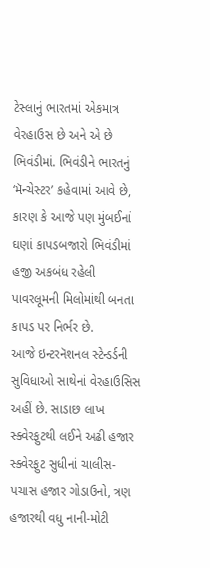ટેસ્લાનું ભારતમાં એકમાત્ર વેરહાઉસ છે અને એ છે ભિવંડીમાં. ભિવંડીને ભારતનું ‘મૅન્ચેસ્ટર’ કહેવામાં આવે છે, કારણ કે આજે પણ મુંબઈનાં ઘણાં કાપડબજારો ભિવંડીમાં હજી અકબંધ રહેલી પાવરલૂમની મિલોમાંથી બનતા કાપડ પર નિર્ભર છે.
આજે ઇન્ટરનૅશનલ સ્ટેન્ડર્ડની સુવિધાઓ સાથેનાં વેરહાઉસિસ અહીં છે. સાડાછ લાખ સ્ક્વેરફુટથી લઈને અઢી હજાર સ્ક્વેરફુટ સુધીનાં ચાલીસ-પચાસ હજાર ગોડાઉનો, ત્રણ હજારથી વધુ નાની-મોટી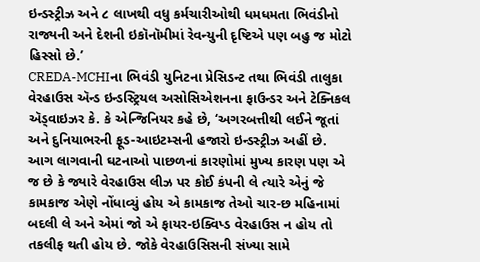ઇન્ડસ્ટ્રીઝ અને ૮ લાખથી વધુ કર્મચારીઓથી ધમધમતા ભિવંડીનો રાજ્યની અને દેશની ઇકૉનૉમીમાં રેવન્યુની દૃષ્ટિએ પણ બહુ જ મોટો હિસ્સો છે.’
CREDA-MCHIના ભિવંડી યુનિટના પ્રેસિડન્ટ તથા ભિવંડી તાલુકા વેરહાઉસ ઍન્ડ ઇન્ડસ્ટ્રિયલ અસોસિએશનના ફાઉન્ડર અને ટેક્નિકલ ઍડ્વાઇઝર કે. કે એન્જિનિયર કહે છે, ‘અગરબત્તીથી લઈને જૂતાં અને દુનિયાભરની ફૂડ-આઇટમ્સની હજારો ઇન્ડસ્ટ્રીઝ અહીં છે. આગ લાગવાની ઘટનાઓ પાછળનાં કારણોમાં મુખ્ય કારણ પણ એ જ છે કે જ્યારે વેરહાઉસ લીઝ પર કોઈ કંપની લે ત્યારે એનું જે કામકાજ એણે નોંધાવ્યું હોય એ કામકાજ તેઓ ચાર-છ મહિનામાં બદલી લે અને એમાં જો એ ફાયર-ઇક્વિપ્ડ વેરહાઉસ ન હોય તો તકલીફ થતી હોય છે. જોકે વેરહાઉસિસની સંખ્યા સામે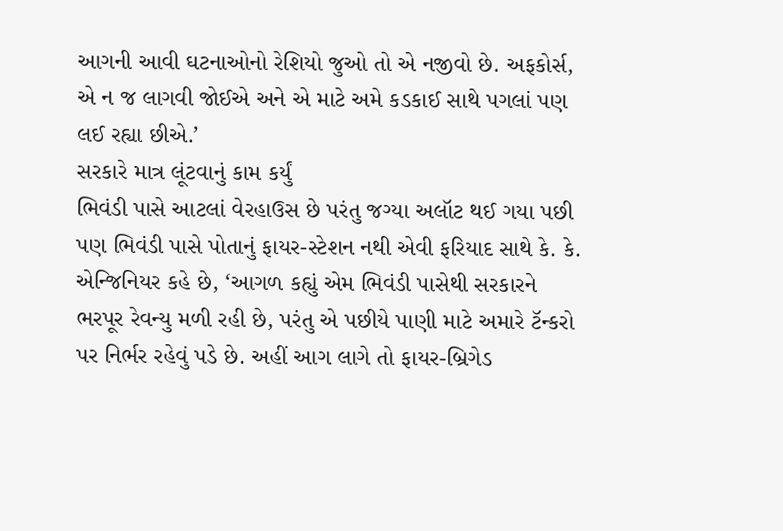આગની આવી ઘટનાઓનો રેશિયો જુઓ તો એ નજીવો છે. અફકોર્સ, એ ન જ લાગવી જોઈએ અને એ માટે અમે કડકાઈ સાથે પગલાં પણ લઈ રહ્યા છીએ.’
સરકારે માત્ર લૂંટવાનું કામ કર્યું
ભિવંડી પાસે આટલાં વેરહાઉસ છે પરંતુ જગ્યા અલૉટ થઈ ગયા પછી પણ ભિવંડી પાસે પોતાનું ફાયર-સ્ટેશન નથી એવી ફરિયાદ સાથે કે. કે. એન્જિનિયર કહે છે, ‘આગળ કહ્યું એમ ભિવંડી પાસેથી સરકારને ભરપૂર રેવન્યુ મળી રહી છે, પરંતુ એ પછીયે પાણી માટે અમારે ટૅન્કરો પર નિર્ભર રહેવું પડે છે. અહીં આગ લાગે તો ફાયર-બ્રિગેડ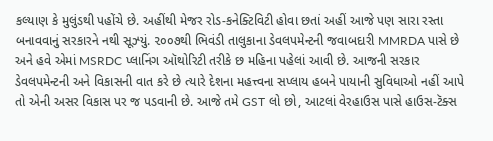કલ્યાણ કે મુલુંડથી પહોંચે છે. અહીંથી મેજર રોડ-કનેક્ટિવિટી હોવા છતાં અહીં આજે પણ સારા રસ્તા બનાવવાનું સરકારને નથી સૂઝ્યું. ૨૦૦૭થી ભિવંડી તાલુકાના ડેવલપમેન્ટની જવાબદારી MMRDA પાસે છે અને હવે એમાં MSRDC પ્લાનિંગ ઑથોરિટી તરીકે છ મહિના પહેલાં આવી છે. આજની સરકાર ડેવલપમેન્ટની અને વિકાસની વાત કરે છે ત્યારે દેશના મહત્ત્વના સપ્લાય હબને પાયાની સુવિધાઓ નહીં આપે તો એની અસર વિકાસ પર જ પડવાની છે. આજે તમે GST લો છો, આટલાં વેરહાઉસ પાસે હાઉસ-ટૅક્સ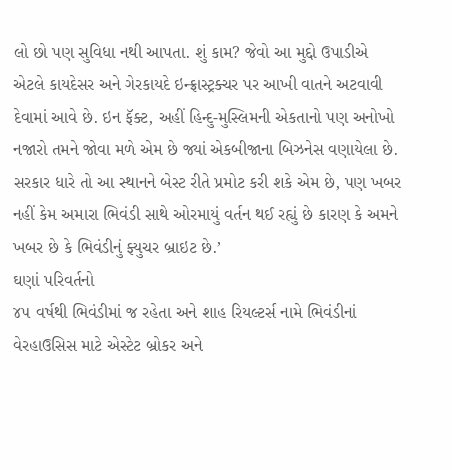લો છો પણ સુવિધા નથી આપતા. શું કામ? જેવો આ મુદ્દો ઉપાડીએ એટલે કાયદેસર અને ગેરકાયદે ઇન્ફ્રાસ્ટ્રક્ચર પર આખી વાતને અટવાવી દેવામાં આવે છે. ઇન ફૅક્ટ, અહીં હિન્દુ-મુસ્લિમની એકતાનો પણ અનોખો નજારો તમને જોવા મળે એમ છે જ્યાં એકબીજાના બિઝનેસ વણાયેલા છે. સરકાર ધારે તો આ સ્થાનને બેસ્ટ રીતે પ્રમોટ કરી શકે એમ છે, પણ ખબર નહીં કેમ અમારા ભિવંડી સાથે ઓરમાયું વર્તન થઈ રહ્યું છે કારણ કે અમને ખબર છે કે ભિવંડીનું ફ્યુચર બ્રાઇટ છે.’
ઘણાં પરિવર્તનો
૪૫ વર્ષથી ભિવંડીમાં જ રહેતા અને શાહ રિયલ્ટર્સ નામે ભિવંડીનાં વેરહાઉસિસ માટે એસ્ટેટ બ્રોકર અને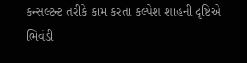કન્સલ્ટન્ટ તરીકે કામ કરતા કલ્પેશ શાહની દૃષ્ટિએ ભિવંડી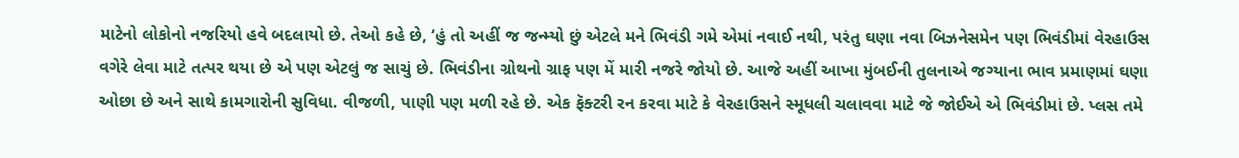માટેનો લોકોનો નજરિયો હવે બદલાયો છે. તેઓ કહે છે, ‘હું તો અહીં જ જન્મ્યો છું એટલે મને ભિવંડી ગમે એમાં નવાઈ નથી, પરંતુ ઘણા નવા બિઝનેસમેન પણ ભિવંડીમાં વેરહાઉસ વગેરે લેવા માટે તત્પર થયા છે એ પણ એટલું જ સાચું છે. ભિવંડીના ગ્રોથનો ગ્રાફ પણ મેં મારી નજરે જોયો છે. આજે અહીં આખા મુંબઈની તુલનાએ જગ્યાના ભાવ પ્રમાણમાં ઘણા ઓછા છે અને સાથે કામગારોની સુવિધા. વીજળી, પાણી પણ મળી રહે છે. એક ફૅક્ટરી રન કરવા માટે કે વેરહાઉસને સ્મૂધલી ચલાવવા માટે જે જોઈએ એ ભિવંડીમાં છે. પ્લસ તમે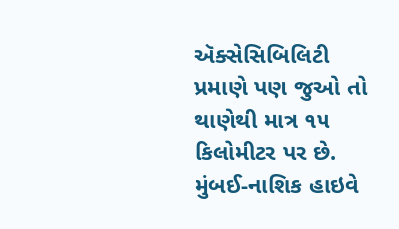ઍક્સેસિબિલિટી પ્રમાણે પણ જુઓ તો થાણેથી માત્ર ૧૫ કિલોમીટર પર છે. મુંબઈ-નાશિક હાઇવે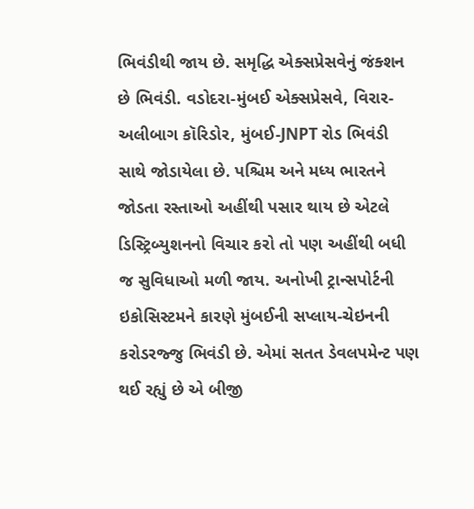ભિવંડીથી જાય છે. સમૃદ્ધિ એક્સપ્રેસવેનું જંક્શન છે ભિવંડી. વડોદરા-મુંબઈ એક્સપ્રેસવે, વિરાર-અલીબાગ કૉરિડોર, મુંબઈ-JNPT રોડ ભિવંડી સાથે જોડાયેલા છે. પશ્ચિમ અને મધ્ય ભારતને જોડતા રસ્તાઓ અહીંથી પસાર થાય છે એટલે ડિસ્ટ્રિબ્યુશનનો વિચાર કરો તો પણ અહીંથી બધી જ સુવિધાઓ મળી જાય. અનોખી ટ્રાન્સપોર્ટની ઇકોસિસ્ટમને કારણે મુંબઈની સપ્લાય-ચેઇનની કરોડરજ્જુ ભિવંડી છે. એમાં સતત ડેવલપમેન્ટ પણ થઈ રહ્યું છે એ બીજી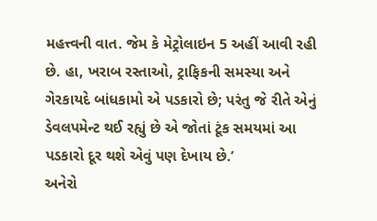મહત્ત્વની વાત. જેમ કે મેટ્રોલાઇન 5 અહીં આવી રહી છે. હા, ખરાબ રસ્તાઓ, ટ્રાફિકની સમસ્યા અને ગેરકાયદે બાંધકામો એ પડકારો છે; પરંતુ જે રીતે એનું ડેવલપમેન્ટ થઈ રહ્યું છે એ જોતાં ટૂંક સમયમાં આ પડકારો દૂર થશે એવું પણ દેખાય છે.’
અનેરો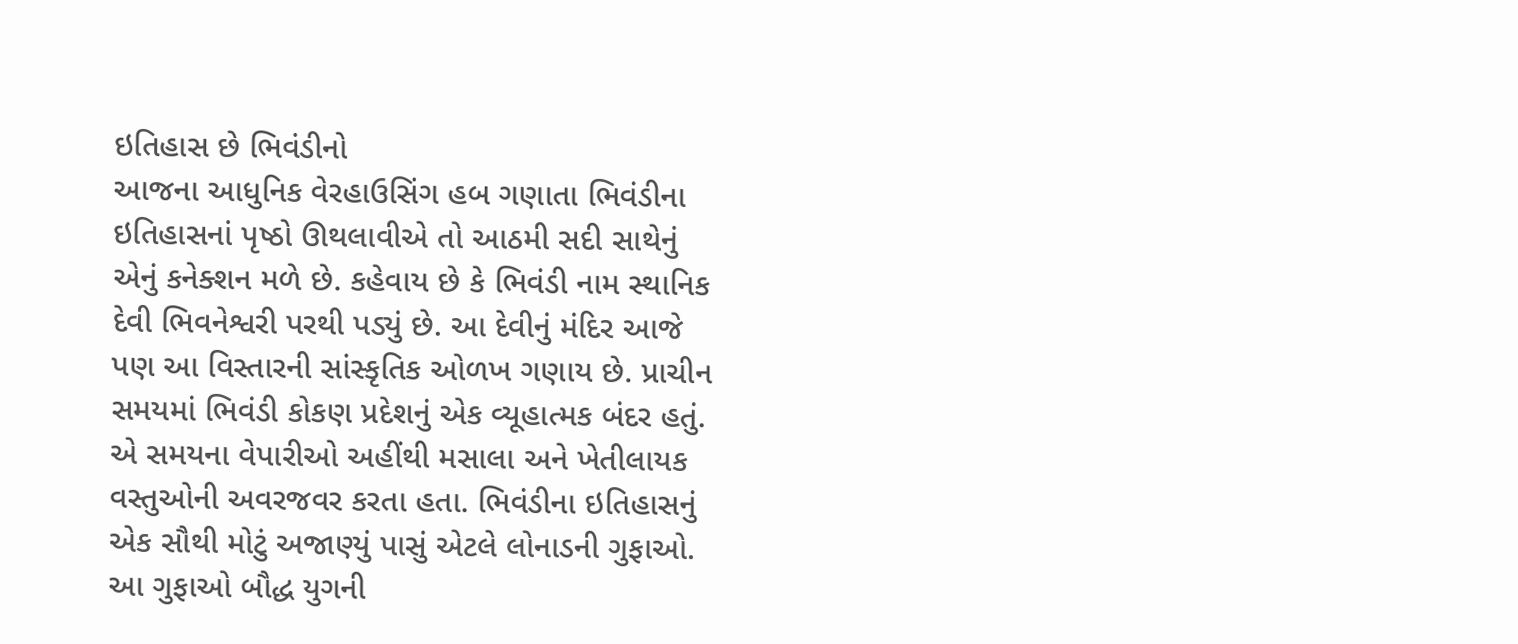ઇતિહાસ છે ભિવંડીનો
આજના આધુનિક વેરહાઉસિંગ હબ ગણાતા ભિવંડીના ઇતિહાસનાં પૃષ્ઠો ઊથલાવીએ તો આઠમી સદી સાથેનું એનું કનેક્શન મળે છે. કહેવાય છે કે ભિવંડી નામ સ્થાનિક દેવી ભિવનેશ્વરી પરથી પડ્યું છે. આ દેવીનું મંદિર આજે પણ આ વિસ્તારની સાંસ્કૃતિક ઓળખ ગણાય છે. પ્રાચીન સમયમાં ભિવંડી કોકણ પ્રદેશનું એક વ્યૂહાત્મક બંદર હતું. એ સમયના વેપારીઓ અહીંથી મસાલા અને ખેતીલાયક વસ્તુઓની અવરજવર કરતા હતા. ભિવંડીના ઇતિહાસનું એક સૌથી મોટું અજાણ્યું પાસું એટલે લોનાડની ગુફાઓ. આ ગુફાઓ બૌદ્ધ યુગની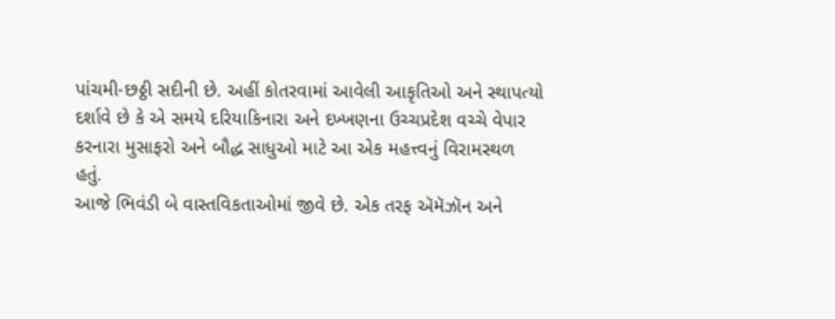પાંચમી-છઠ્ઠી સદીની છે. અહીં કોતરવામાં આવેલી આકૃતિઓ અને સ્થાપત્યો દર્શાવે છે કે એ સમયે દરિયાકિનારા અને દખ્ખણના ઉચ્ચપ્રદેશ વચ્ચે વેપાર કરનારા મુસાફરો અને બૌદ્ધ સાધુઓ માટે આ એક મહત્ત્વનું વિરામસ્થળ હતું.
આજે ભિવંડી બે વાસ્તવિકતાઓમાં જીવે છે. એક તરફ ઍમૅઝૉન અને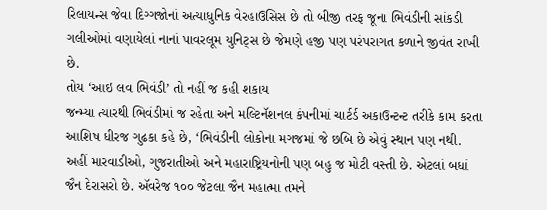રિલાયન્સ જેવા દિગ્ગજોનાં અત્યાધુનિક વેરહાઉસિસ છે તો બીજી તરફ જૂના ભિવંડીની સાંકડી ગલીઓમાં વણાયેલાં નાનાં પાવરલૂમ યુનિટ્સ છે જેમણે હજી પણ પરંપરાગત કળાને જીવંત રાખી છે.
તોય ‘આઇ લવ ભિવંડી’ તો નહીં જ કહી શકાય
જન્મ્યા ત્યારથી ભિવંડીમાં જ રહેતા અને મલ્ટિનૅશનલ કંપનીમાં ચાર્ટર્ડ અકાઉન્ટન્ટ તરીકે કામ કરતા આશિષ ધીરજ ગુઢકા કહે છે, ‘ભિવંડીની લોકોના મગજમાં જે છબિ છે એવું સ્થાન પણ નથી. અહીં મારવાડીઓ, ગુજરાતીઓ અને મહારાષ્ટ્રિયનોની પણ બહુ જ મોટી વસ્તી છે. એટલાં બધાં જૈન દેરાસરો છે. ઍવરેજ ૧૦૦ જેટલા જૈન મહાત્મા તમને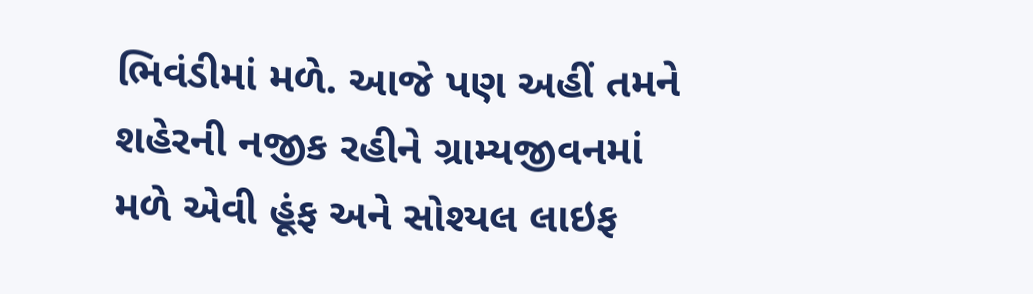ભિવંડીમાં મળે. આજે પણ અહીં તમને શહેરની નજીક રહીને ગ્રામ્યજીવનમાં મળે એવી હૂંફ અને સોશ્યલ લાઇફ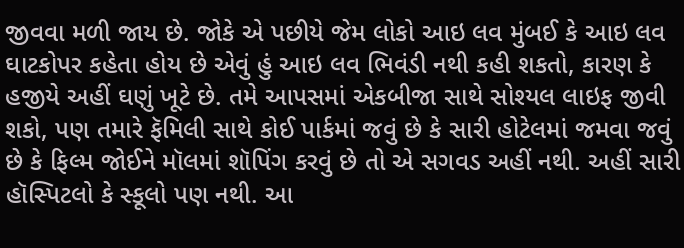જીવવા મળી જાય છે. જોકે એ પછીયે જેમ લોકો આઇ લવ મુંબઈ કે આઇ લવ ઘાટકોપર કહેતા હોય છે એવું હું આઇ લવ ભિવંડી નથી કહી શકતો, કારણ કે હજીયે અહીં ઘણું ખૂટે છે. તમે આપસમાં એકબીજા સાથે સોશ્યલ લાઇફ જીવી શકો, પણ તમારે ફૅમિલી સાથે કોઈ પાર્કમાં જવું છે કે સારી હોટેલમાં જમવા જવું છે કે ફિલ્મ જોઈને મૉલમાં શૉપિંગ કરવું છે તો એ સગવડ અહીં નથી. અહીં સારી હૉસ્પિટલો કે સ્કૂલો પણ નથી. આ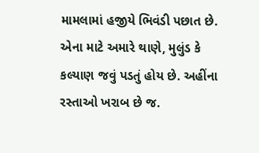મામલામાં હજીયે ભિવંડી પછાત છે. એના માટે અમારે થાણે, મુલુંડ કે કલ્યાણ જવું પડતું હોય છે. અહીંના રસ્તાઓ ખરાબ છે જ.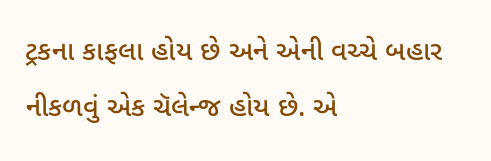ટ્રકના કાફલા હોય છે અને એની વચ્ચે બહાર નીકળવું એક ચૅલેન્જ હોય છે. એ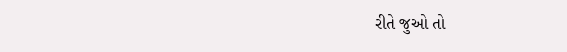રીતે જુઓ તો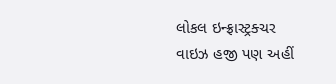લોકલ ઇન્ફ્રાસ્ટ્રક્ચર વાઇઝ હજી પણ અહીં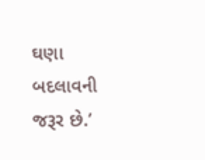ઘણા બદલાવની જરૂર છે.’